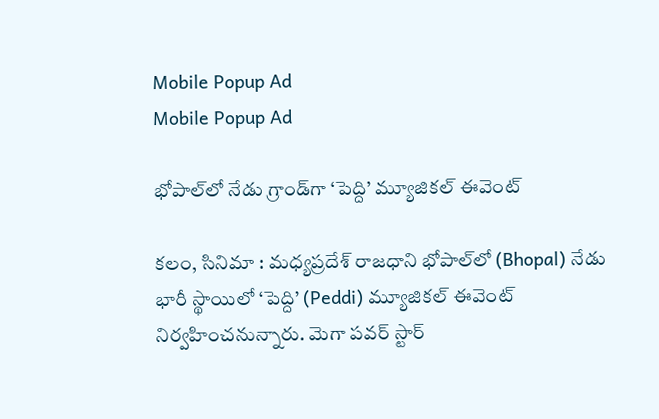Mobile Popup Ad
Mobile Popup Ad

భోపాల్‌లో నేడు గ్రాండ్‌గా ‘పెద్ది’ మ్యూజికల్ ఈవెంట్

కలం, సినిమా : మధ్యప్రదేశ్ రాజధాని భోపాల్‌లో (Bhopal) నేడు భారీ స్థాయిలో ‘పెద్ది’ (Peddi) మ్యూజికల్ ఈవెంట్ నిర్వహించనున్నారు. మెగా పవర్ స్టార్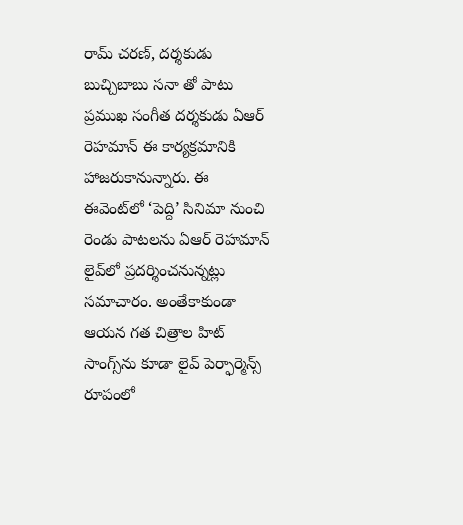రామ్ చరణ్, దర్శకుడు బుచ్చిబాబు సనా తో పాటు ప్రముఖ సంగీత దర్శకుడు ఏఆర్ రెహమాన్ ఈ కార్యక్రమానికి హాజరుకానున్నారు. ఈ ఈవెంట్‌లో ‘పెద్ది’ సినిమా నుంచి రెండు పాటలను ఏఆర్ రెహమాన్ లైవ్‌లో ప్రదర్శించనున్నట్లు సమాచారం. అంతేకాకుండా ఆయన గత చిత్రాల హిట్ సాంగ్స్‌ను కూడా లైవ్ పెర్ఫార్మెన్స్ రూపంలో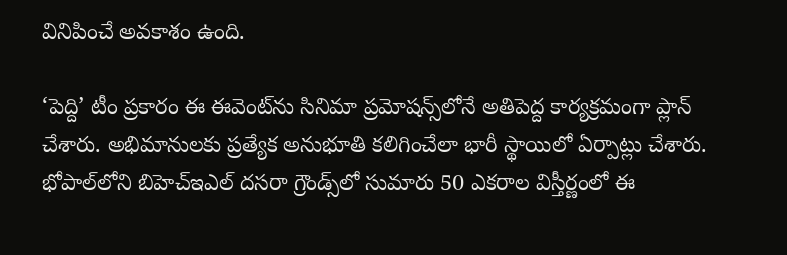వినిపించే అవకాశం ఉంది.

‘పెద్ది’ టీం ప్రకారం ఈ ఈవెంట్‌ను సినిమా ప్రమోషన్స్‌లోనే అతిపెద్ద కార్యక్రమంగా ప్లాన్ చేశారు. అభిమానులకు ప్రత్యేక అనుభూతి కలిగించేలా భారీ స్థాయిలో ఏర్పాట్లు చేశారు. భోపాల్‌లోని బిహెచ్ఇఎల్ దసరా గ్రౌండ్స్‌లో సుమారు 50 ఎకరాల విస్తీర్ణంలో ఈ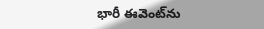భారీ ఈవెంట్‌ను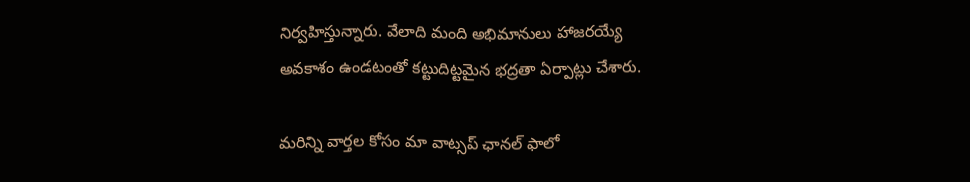నిర్వహిస్తున్నారు. వేలాది మంది అభిమానులు హాజరయ్యే అవకాశం ఉండటంతో కట్టుదిట్టమైన భద్రతా ఏర్పాట్లు చేశారు.

మ‌రిన్ని వార్త‌ల కోసం మా వాట్స‌ప్ ఛాన‌ల్ ఫాలో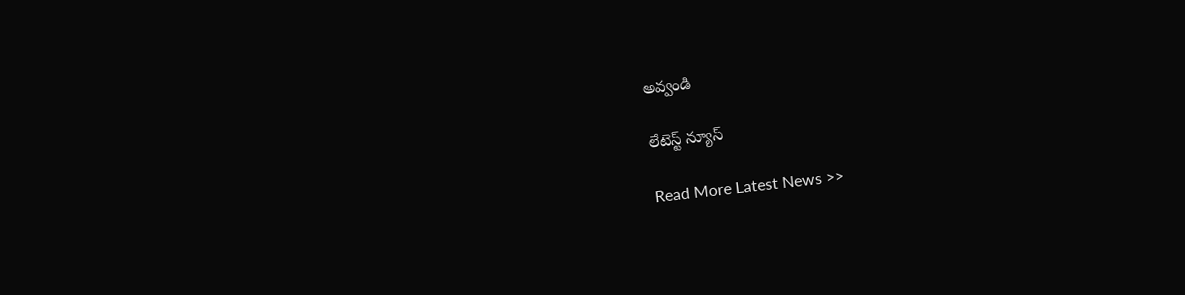అవ్వండి

లేటెస్ట్ న్యూస్‌

Read More Latest News >>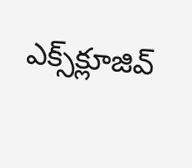ఎక్స్‌క్లూజివ్‌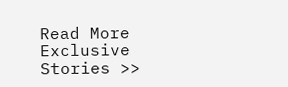Read More Exclusive Stories >>